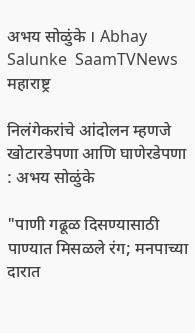अभय सोळुंके । Abhay Salunke  SaamTVNews
महाराष्ट्र

निलंगेकरांचे आंदोलन म्हणजे खोटारडेपणा आणि घाणेरडेपणा : अभय सोळुंके

"पाणी गढूळ दिसण्यासाठी पाण्यात मिसळले रंग; मनपाच्या दारात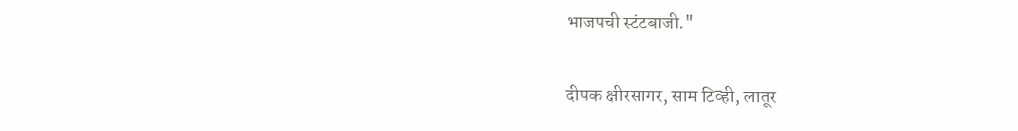भाजपची स्टंटबाजी."

दीपक क्षीरसागर, साम टिव्ही, लातूर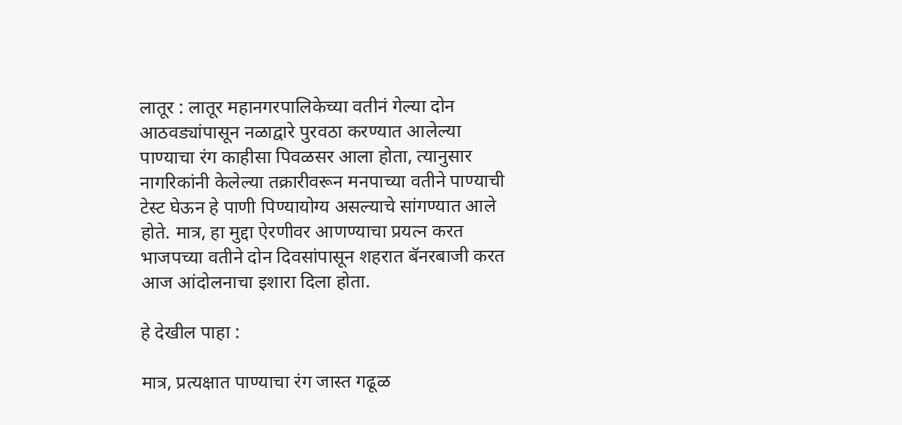लातूर : लातूर महानगरपालिकेच्या वतीनं गेल्या दोन आठवड्यांपासून नळाद्वारे पुरवठा करण्यात आलेल्या पाण्याचा रंग काहीसा पिवळसर आला होता, त्यानुसार नागरिकांनी केलेल्या तक्रारीवरून मनपाच्या वतीने पाण्याची टेस्ट घेऊन हे पाणी पिण्यायोग्य असल्याचे सांगण्यात आले होते. मात्र, हा मुद्दा ऐरणीवर आणण्याचा प्रयत्न करत भाजपच्या वतीने दोन दिवसांपासून शहरात बॅनरबाजी करत आज आंदोलनाचा इशारा दिला होता.

हे देखील पाहा :

मात्र, प्रत्यक्षात पाण्याचा रंग जास्त गढूळ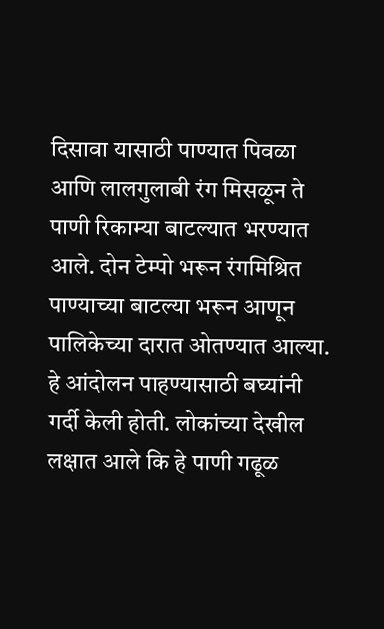दिसावा यासाठी पाण्यात पिवळा आणि लालगुलाबी रंग मिसळून ते पाणी रिकाम्या बाटल्यात भरण्यात आले. दोन टेम्पो भरून रंगमिश्रित पाण्याच्या बाटल्या भरून आणून पालिकेच्या दारात ओतण्यात आल्या. हे आंदोलन पाहण्यासाठी बघ्यांनी गर्दी केली होती. लोकांच्या देखील लक्षात आले कि हे पाणी गढूळ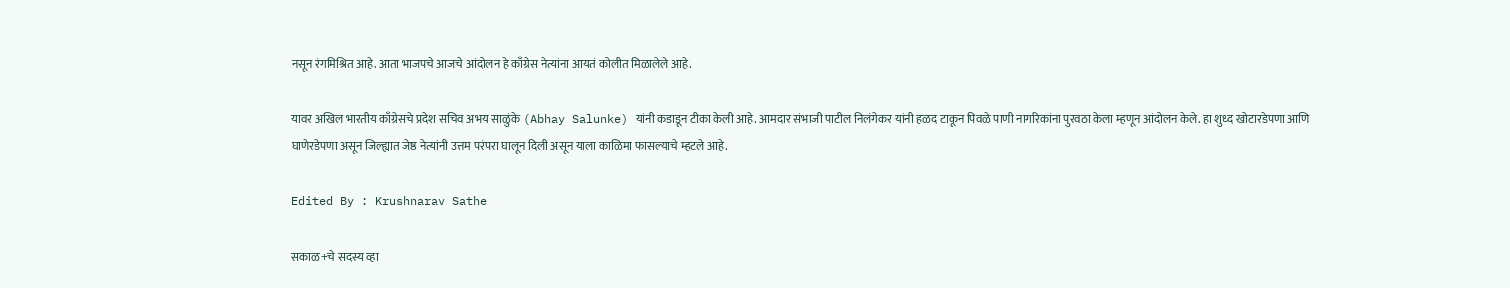नसून रंगमिश्रित आहे. आता भाजपचे आजचे आंदोलन हे काँग्रेस नेत्यांना आयतं कोलीत मिळालेले आहे.

यावर अखिल भारतीय काँग्रेसचे प्रदेश सचिव अभय साळुंके (Abhay Salunke) यांनी कडाडून टीका केली आहे. आमदार संभाजी पाटील निलंगेकर यांनी हळद टाकून पिवळे पाणी नागरिकांना पुरवठा केला म्हणून आंदोलन केले. हा शुध्द खोटारडेपणा आणि घाणेरडेपणा असून जिल्ह्यात जेष्ठ नेत्यांनी उत्तम परंपरा घालून दिली असून याला काळिमा फासल्याचे म्हटले आहे.

Edited By : Krushnarav Sathe

सकाळ+चे सदस्य व्हा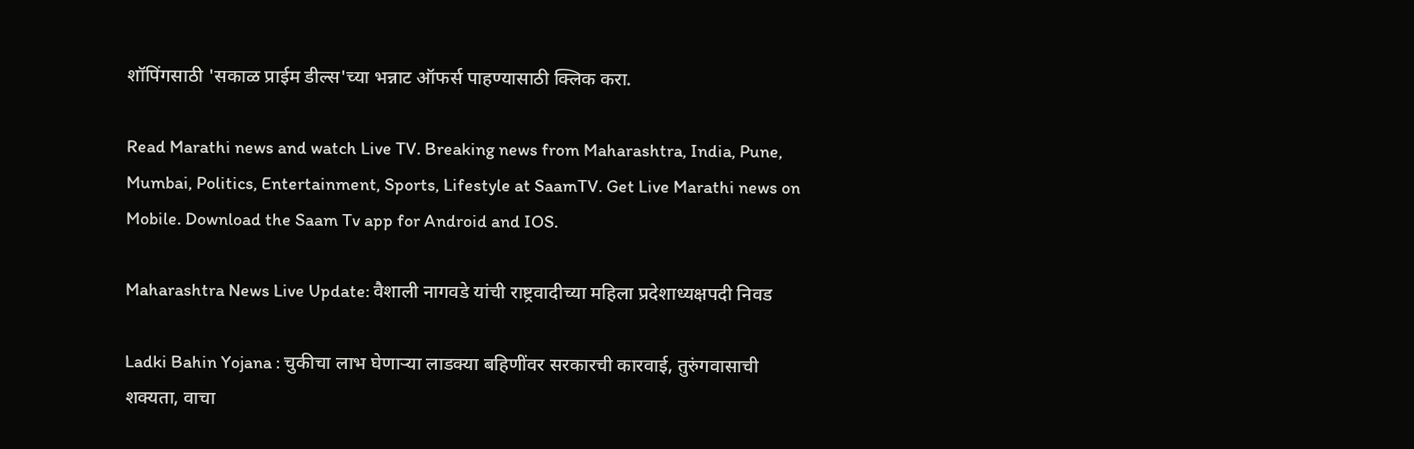शॉपिंगसाठी 'सकाळ प्राईम डील्स'च्या भन्नाट ऑफर्स पाहण्यासाठी क्लिक करा.

Read Marathi news and watch Live TV. Breaking news from Maharashtra, India, Pune, Mumbai, Politics, Entertainment, Sports, Lifestyle at SaamTV. Get Live Marathi news on Mobile. Download the Saam Tv app for Android and IOS.

Maharashtra News Live Update: वैशाली नागवडे यांची राष्ट्रवादीच्या महिला प्रदेशाध्यक्षपदी निवड

Ladki Bahin Yojana : चुकीचा लाभ घेणार्‍या लाडक्या बहि‍णींवर सरकारची कारवाई, तुरुंगवासाची शक्यता, वाचा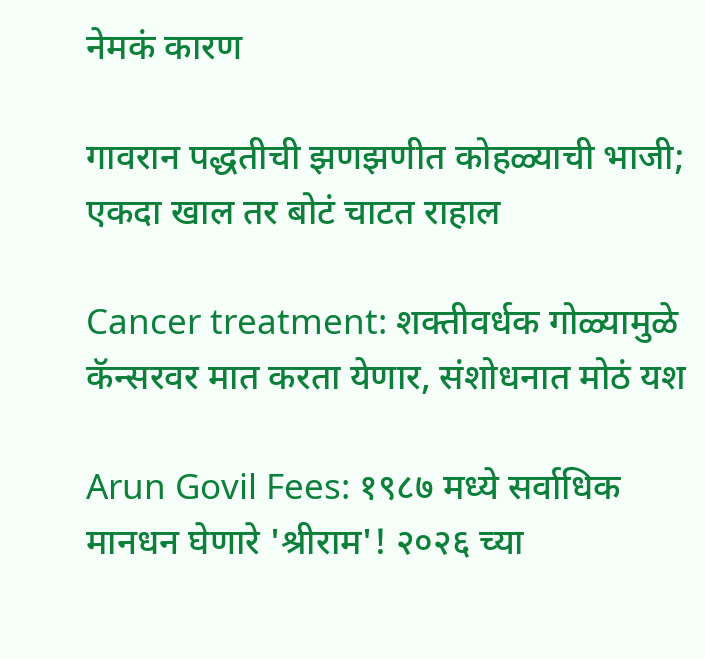नेमकं कारण

गावरान पद्धतीची झणझणीत कोहळ्याची भाजी; एकदा खाल तर बोटं चाटत राहाल

Cancer treatment: शक्तीवर्धक गोळ्यामुळे कॅन्सरवर मात करता येणार, संशोधनात मोठं यश

Arun Govil Fees: १९८७ मध्ये सर्वाधिक मानधन घेणारे 'श्रीराम'! २०२६ च्या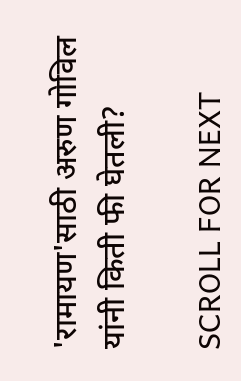'रामायण'साठी अरुण गोविल यांनी किती फी घेतली?

SCROLL FOR NEXT